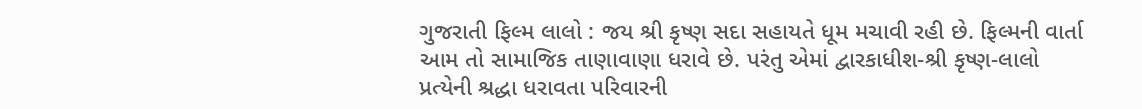ગુજરાતી ફિલ્મ લાલો : જય શ્રી કૃષ્ણ સદા સહાયતે ધૂમ મચાવી રહી છે. ફિલ્મની વાર્તા આમ તો સામાજિક તાણાવાણા ધરાવે છે. પરંતુ એમાં દ્વારકાધીશ-શ્રી કૃષ્ણ-લાલો પ્રત્યેની શ્રદ્ધા ધરાવતા પરિવારની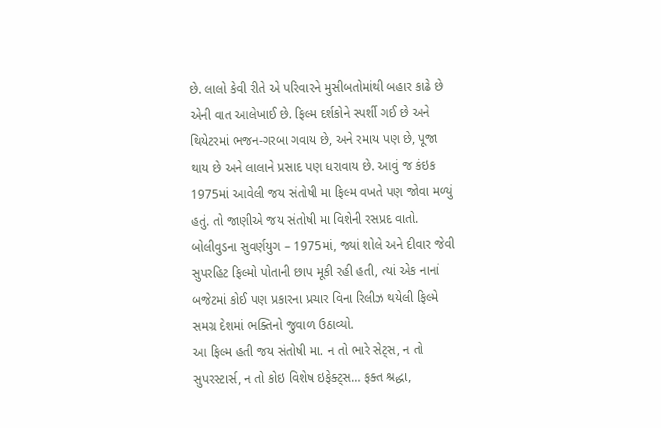છે. લાલો કેવી રીતે એ પરિવારને મુસીબતોમાંથી બહાર કાઢે છે એની વાત આલેખાઈ છે. ફિલ્મ દર્શકોને સ્પર્શી ગઈ છે અને થિયેટરમાં ભજન-ગરબા ગવાય છે, અને રમાય પણ છે, પૂજા થાય છે અને લાલાને પ્રસાદ પણ ધરાવાય છે. આવું જ કંઇક 1975માં આવેલી જય સંતોષી મા ફિલ્મ વખતે પણ જોવા મળ્યું હતું. તો જાણીએ જય સંતોષી મા વિશેની રસપ્રદ વાતો.
બોલીવુડના સુવર્ણયુગ – 1975માં, જ્યાં શોલે અને દીવાર જેવી સુપરહિટ ફિલ્મો પોતાની છાપ મૂકી રહી હતી, ત્યાં એક નાનાં બજેટમાં કોઈ પણ પ્રકારના પ્રચાર વિના રિલીઝ થયેલી ફિલ્મે સમગ્ર દેશમાં ભક્તિનો જુવાળ ઉઠાવ્યો.
આ ફિલ્મ હતી જય સંતોષી મા. ન તો ભારે સેટ્સ, ન તો સુપરસ્ટાર્સ, ન તો કોઇ વિશેષ ઇફેક્ટ્સ… ફક્ત શ્રદ્ધા,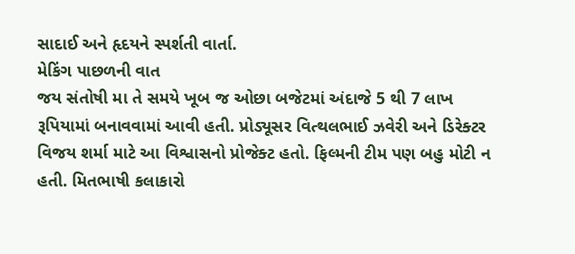સાદાઈ અને હૃદયને સ્પર્શતી વાર્તા.
મેકિંગ પાછળની વાત
જય સંતોષી મા તે સમયે ખૂબ જ ઓછા બજેટમાં અંદાજે 5 થી 7 લાખ રૂપિયામાં બનાવવામાં આવી હતી. પ્રોડ્યૂસર વિત્થલભાઈ ઝવેરી અને ડિરેક્ટર વિજય શર્મા માટે આ વિશ્વાસનો પ્રોજેક્ટ હતો. ફિલ્મની ટીમ પણ બહુ મોટી ન હતી. મિતભાષી કલાકારો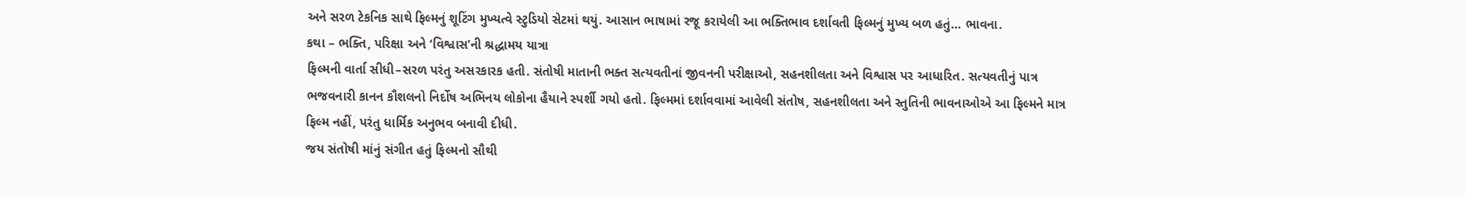અને સરળ ટેકનિક સાથે ફિલ્મનું શૂટિંગ મુખ્યત્વે સ્ટુડિયો સેટમાં થયું. આસાન ભાષામાં રજૂ કરાયેલી આ ભક્તિભાવ દર્શાવતી ફિલ્મનું મુખ્ય બળ હતું… ભાવના.
કથા – ભક્તિ, પરિક્ષા અને ‘વિશ્વાસ’ની શ્રદ્ધામય યાત્રા
ફિલ્મની વાર્તા સીધી–સરળ પરંતુ અસરકારક હતી. સંતોષી માતાની ભક્ત સત્યવતીનાં જીવનની પરીક્ષાઓ, સહનશીલતા અને વિશ્વાસ પર આધારિત. સત્યવતીનું પાત્ર ભજવનારી કાનન કૌશલનો નિર્દોષ અભિનય લોકોના હૈયાને સ્પર્શી ગયો હતો. ફિલ્મમાં દર્શાવવામાં આવેલી સંતોષ, સહનશીલતા અને સ્તુતિની ભાવનાઓએ આ ફિલ્મને માત્ર ફિલ્મ નહીં, પરંતુ ધાર્મિક અનુભવ બનાવી દીધી.
જય સંતોષી માંનું સંગીત હતું ફિલ્મનો સૌથી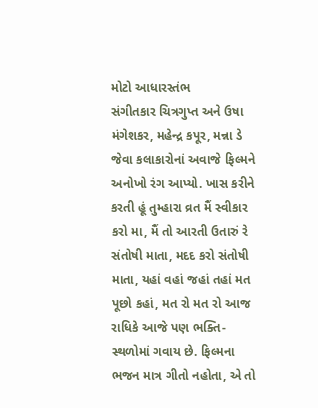મોટો આધારસ્તંભ
સંગીતકાર ચિત્રગુપ્ત અને ઉષા મંગેશકર, મહેન્દ્ર કપૂર, મન્ના ડે જેવા કલાકારોનાં અવાજે ફિલ્મને અનોખો રંગ આપ્યો. ખાસ કરીને કરતી હૂં તુમ્હારા વ્રત મૈં સ્વીકાર કરો મા, મૈં તો આરતી ઉતારું રે સંતોષી માતા, મદદ કરો સંતોષી માતા, યહાં વહાં જહાં તહાં મત પૂછો કહાં, મત રો મત રો આજ રાધિકે આજે પણ ભક્તિ-સ્થળોમાં ગવાય છે. ફિલ્મના ભજન માત્ર ગીતો નહોતા, એ તો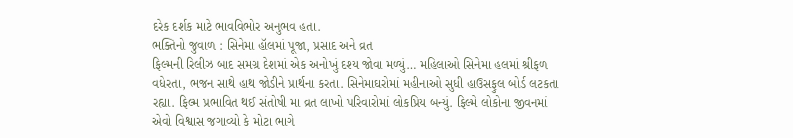દરેક દર્શક માટે ભાવવિભોર અનુભવ હતા.
ભક્તિનો જુવાળ : સિનેમા હૉલમાં પૂજા, પ્રસાદ અને વ્રત
ફિલ્મની રિલીઝ બાદ સમગ્ર દેશમાં એક અનોખું દશ્ય જોવા મળ્યું… મહિલાઓ સિનેમા હલમાં શ્રીફળ વધેરતા, ભજન સાથે હાથ જોડીને પ્રાર્થના કરતા. સિનેમાઘરોમાં મહીનાઓ સુધી હાઉસફુલ બોર્ડ લટકતા રહ્યા. ફિલ્મ પ્રભાવિત થઈ સંતોષી મા વ્રત લાખો પરિવારોમાં લોકપ્રિય બન્યું. ફિલ્મે લોકોના જીવનમાં એવો વિશ્વાસ જગાવ્યો કે મોટા ભાગે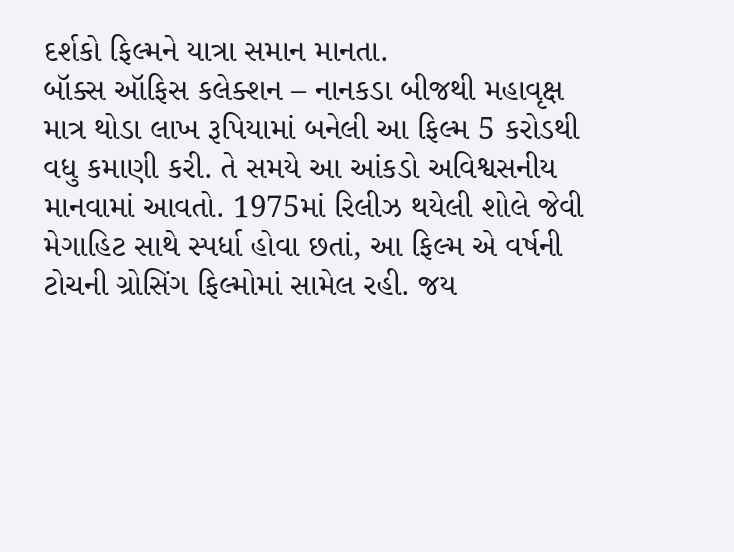દર્શકો ફિલ્મને યાત્રા સમાન માનતા.
બૉક્સ ઑફિસ કલેક્શન – નાનકડા બીજથી મહાવૃક્ષ
માત્ર થોડા લાખ રૂપિયામાં બનેલી આ ફિલ્મ 5 કરોડથી વધુ કમાણી કરી. તે સમયે આ આંકડો અવિશ્વસનીય માનવામાં આવતો. 1975માં રિલીઝ થયેલી શોલે જેવી મેગાહિટ સાથે સ્પર્ધા હોવા છતાં, આ ફિલ્મ એ વર્ષની ટોચની ગ્રોસિંગ ફિલ્મોમાં સામેલ રહી. જય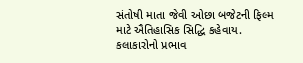સંતોષી માતા જેવી ઓછા બજેટની ફિલ્મ માટે ઐતિહાસિક સિદ્ધિ કહેવાય.
કલાકારોનો પ્રભાવ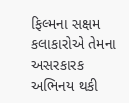ફિલ્મના સક્ષમ કલાકારોએ તેમના અસરકારક અભિનય થકી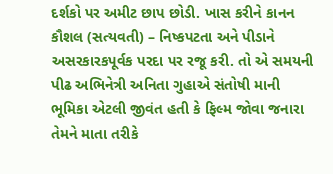દર્શકો પર અમીટ છાપ છોડી. ખાસ કરીને કાનન કૌશલ (સત્યવતી) – નિષ્કપટતા અને પીડાને અસરકારકપૂર્વક પરદા પર રજૂ કરી. તો એ સમયની પીઢ અભિનેત્રી અનિતા ગુહાએ સંતોષી માની ભૂમિકા એટલી જીવંત હતી કે ફિલ્મ જોવા જનારા તેમને માતા તરીકે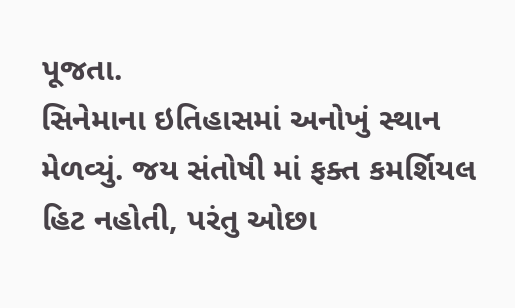પૂજતા.
સિનેમાના ઇતિહાસમાં અનોખું સ્થાન મેળવ્યું. જય સંતોષી માં ફક્ત કમર્શિયલ હિટ નહોતી, પરંતુ ઓછા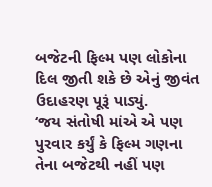બજેટની ફિલ્મ પણ લોકોના દિલ જીતી શકે છે એનું જીવંત ઉદાહરણ પૂરૂં પાડ્યું.
‘જય સંતોષી માંએ એ પણ પુરવાર કર્યું કે ફિલ્મ ગણના તેના બજેટથી નહીં પણ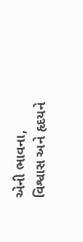એની ભાવના, વિશ્વાસ અને હૃદયને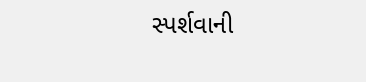સ્પર્શવાની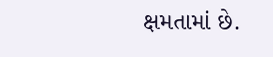ક્ષમતામાં છે.